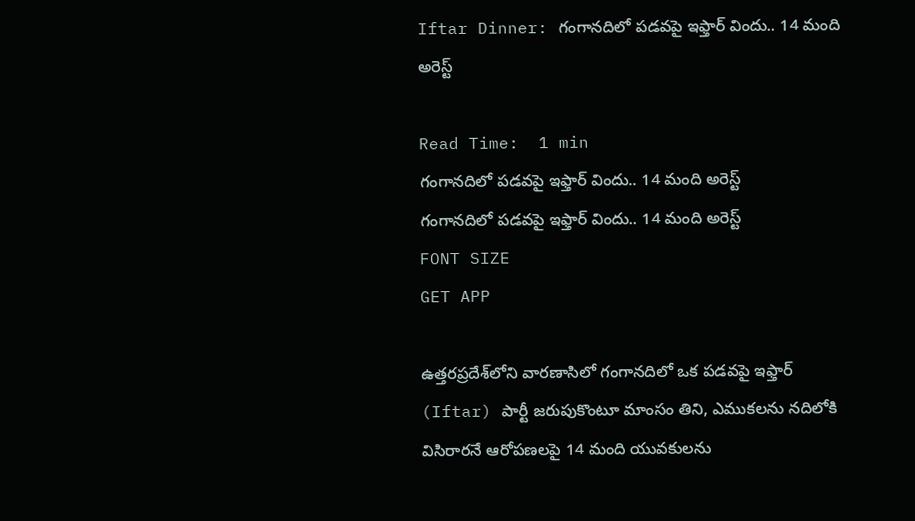Iftar Dinner: గంగానదిలో పడవపై ఇఫ్తార్ విందు.. 14 మంది అరెస్ట్

Read Time:  1 min
గంగానదిలో పడవపై ఇఫ్తార్ విందు.. 14 మంది అరెస్ట్
గంగానదిలో పడవపై ఇఫ్తార్ విందు.. 14 మంది అరెస్ట్
FONT SIZE
GET APP

ఉత్తరప్రదేశ్‌లోని వారణాసిలో గంగానదిలో ఒక పడవపై ఇఫ్తార్ (Iftar) పార్టీ జరుపుకొంటూ మాంసం తిని, ఎముకలను నదిలోకి విసిరారనే ఆరోపణలపై 14 మంది యువకులను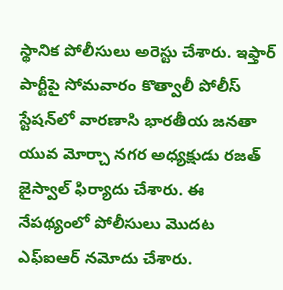స్థానిక పోలీసులు అరెస్టు చేశారు. ఇఫ్తార్ పార్టీపై సోమవారం కొత్వాలీ పోలీస్ స్టేషన్‌లో వారణాసి భారతీయ జనతా యువ మోర్చా నగర అధ్యక్షుడు రజత్ జైస్వాల్ ఫిర్యాదు చేశారు. ఈ నేపథ్యంలో పోలీసులు మొదట ఎఫ్ఐఆర్ నమోదు చేశారు.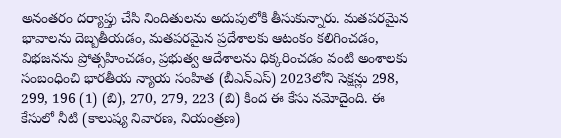అనంతరం దర్యాప్తు చేసి నిందితులను అదుపులోకి తీసుకున్నారు. మతపరమైన భావాలను దెబ్బతీయడం, మతపరమైన ప్రదేశాలకు ఆటంకం కలిగించడం, విభజనను ప్రోత్సహించడం, ప్రభుత్వ ఆదేశాలను ధిక్కరించడం వంటి అంశాలకు సంబంధించి భారతీయ న్యాయ సంహిత (బీఎన్ఎస్) 2023లోని సెక్షన్లు 298, 299, 196 (1) (బి), 270, 279, 223 (బి) కింద ఈ కేసు నమోదైంది. ఈ కేసులో నీటి (కాలుష్య నివారణ, నియంత్రణ)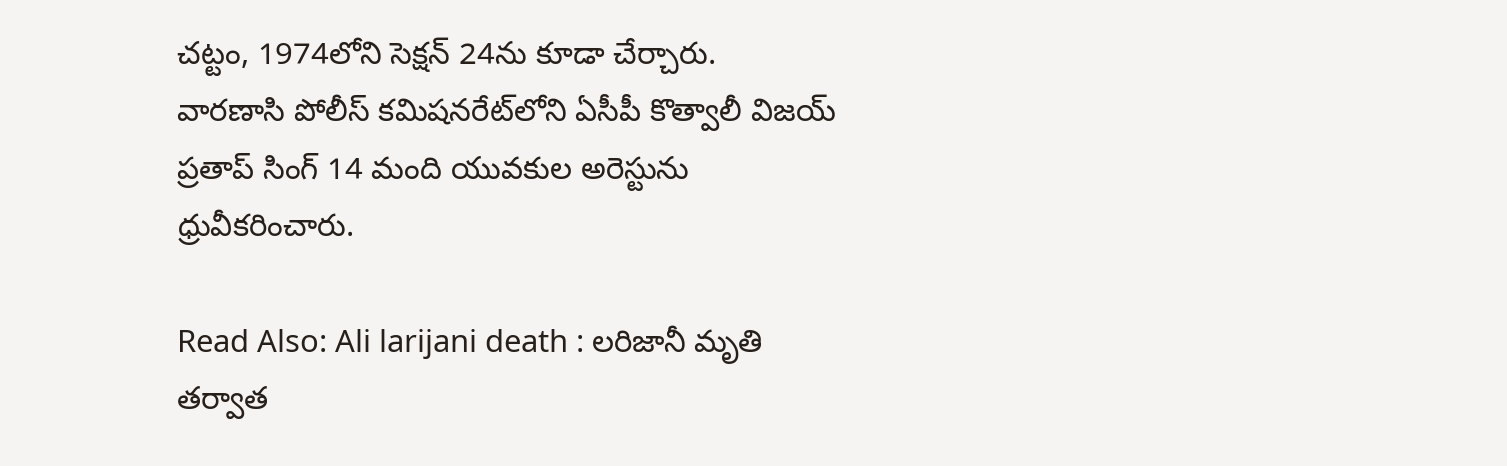చట్టం, 1974లోని సెక్షన్ 24ను కూడా చేర్చారు.
వారణాసి పోలీస్ కమిషనరేట్‌లోని ఏసీపీ కొత్వాలీ విజయ్ ప్రతాప్ సింగ్ 14 మంది యువకుల అరెస్టును ధ్రువీకరించారు.

Read Also: Ali larijani death : లరిజానీ మృతి తర్వాత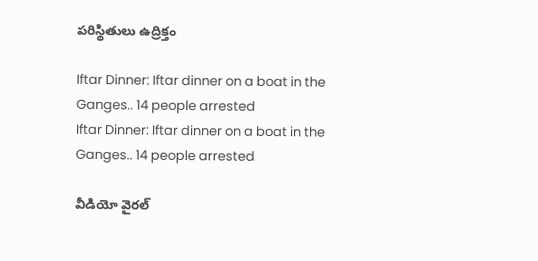పరిస్థితులు ఉద్రిక్తం

Iftar Dinner: Iftar dinner on a boat in the Ganges.. 14 people arrested
Iftar Dinner: Iftar dinner on a boat in the Ganges.. 14 people arrested

వీడియో వైరల్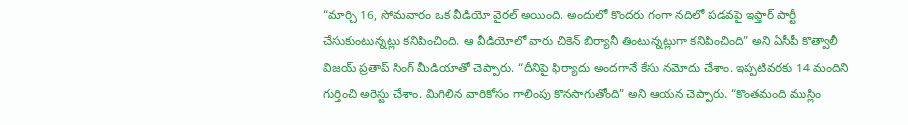“మార్చి 16, సోమవారం ఒక వీడియో వైరల్ అయింది. అందులో కొందరు గంగా నదిలో పడవపై ఇఫ్తార్ పార్టీ చేసుకుంటున్నట్లు కనిపించింది. ఆ వీడియోలో వారు చికెన్ బిర్యానీ తింటున్నట్లుగా కనిపించింది” అని ఏసీపీ కొత్వాలీ విజయ్ ప్రతాప్ సింగ్ మీడియాతో చెప్పారు. “దీనిపై ఫిర్యాదు అందగానే కేసు నమోదు చేశాం. ఇప్పటివరకు 14 మందిని గుర్తించి అరెస్టు చేశాం. మిగిలిన వారికోసం గాలింపు కొనసాగుతోంది” అని ఆయన చెప్పారు. “కొంతమంది ముస్లిం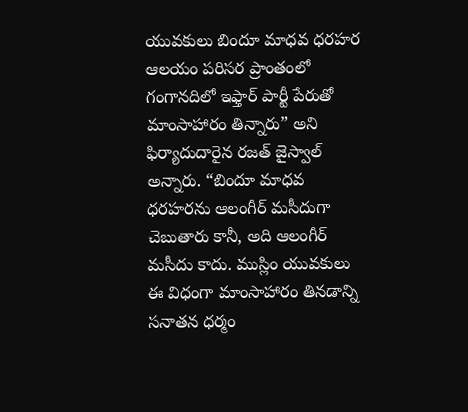యువకులు బిందూ మాధవ ధరహర ఆలయం పరిసర ప్రాంతంలో గంగానదిలో ఇఫ్తార్ పార్టీ పేరుతో మాంసాహారం తిన్నారు” అని ఫిర్యాదుదారైన రజత్ జైస్వాల్ అన్నారు. “బిందూ మాధవ ధరహరను ఆలంగీర్ మసీదుగా చెబుతారు కానీ, అది ఆలంగీర్ మసీదు కాదు. ముస్లిం యువకులు ఈ విధంగా మాంసాహారం తినడాన్ని సనాతన ధర్మం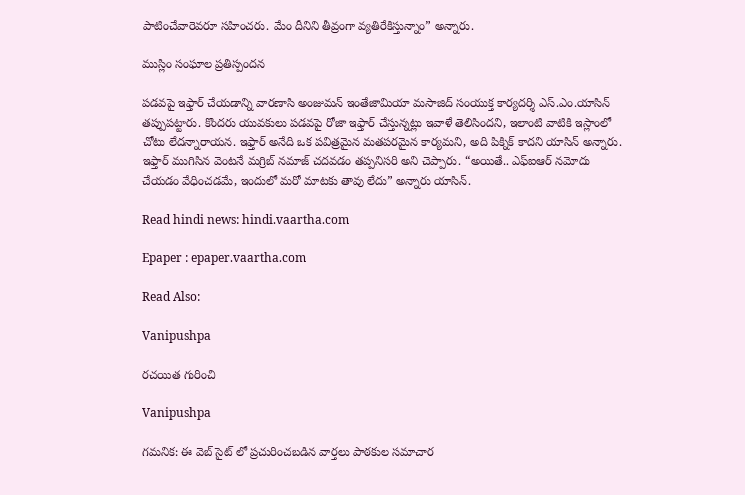పాటించేవారెవరూ సహించరు. మేం దీనిని తీవ్రంగా వ్యతిరేకిస్తున్నాం” అన్నారు.

ముస్లిం సంఘాల ప్రతిస్పందన

పడవపై ఇఫ్తార్ చేయడాన్ని వారణాసి అంజుమన్ ఇంతేజామియా మసాజిద్ సంయుక్త కార్యదర్శి ఎస్.ఎం.యాసిన్ తప్పుపట్టారు. కొందరు యువకులు పడవపై రోజా ఇఫ్తార్ చేస్తున్నట్లు ఇవాళే తెలిసిందని, ఇలాంటి వాటికి ఇస్లాంలో చోటు లేదన్నారాయన. ఇఫ్తార్ అనేది ఒక పవిత్రమైన మతపరమైన కార్యమని, అది పిక్నిక్ కాదని యాసిన్ అన్నారు. ఇఫ్తార్ ముగిసిన వెంటనే మగ్రిబ్ నమాజ్ చదవడం తప్పనిసరి అని చెప్పారు. “అయితే.. ఎఫ్ఐఆర్ నమోదు చేయడం వేధించడమే, ఇందులో మరో మాటకు తావు లేదు” అన్నారు యాసిన్.

Read hindi news: hindi.vaartha.com

Epaper : epaper.vaartha.com

Read Also:

Vanipushpa

రచయిత గురించి

Vanipushpa

గమనిక: ఈ వెబ్ సైట్ లో ప్రచురించబడిన వార్తలు పాఠకుల సమాచార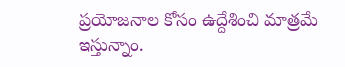ప్రయోజనాల కోసం ఉద్దేశించి మాత్రమే ఇస్తున్నాం.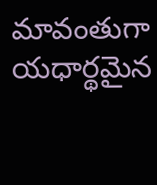మావంతుగా యధార్థమైన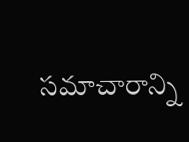సమాచారాన్ని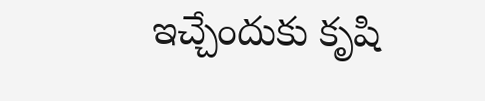ఇచ్చేందుకు కృషి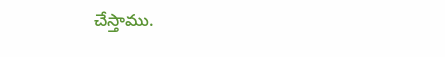చేస్తాము.